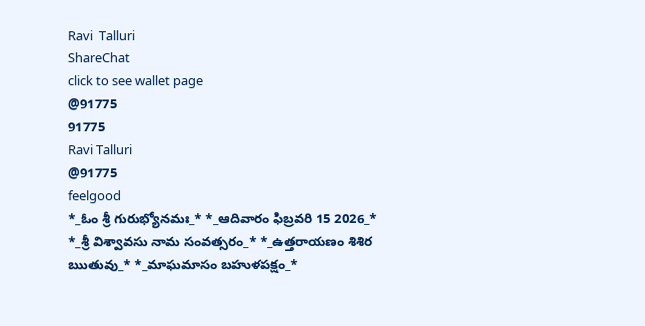Ravi  Talluri
ShareChat
click to see wallet page
@91775
91775
Ravi Talluri
@91775
feelgood
*_ఓం శ్రీ గురుభ్యోనమః_* *_ఆదివారం ఫిబ్రవరి 15 2026_* *_శ్రీ విశ్వావసు నామ సంవత్సరం_* *_ఉత్తరాయణం శిశిర ఋతువు_* *_మాఘమాసం బహుళపక్షం_*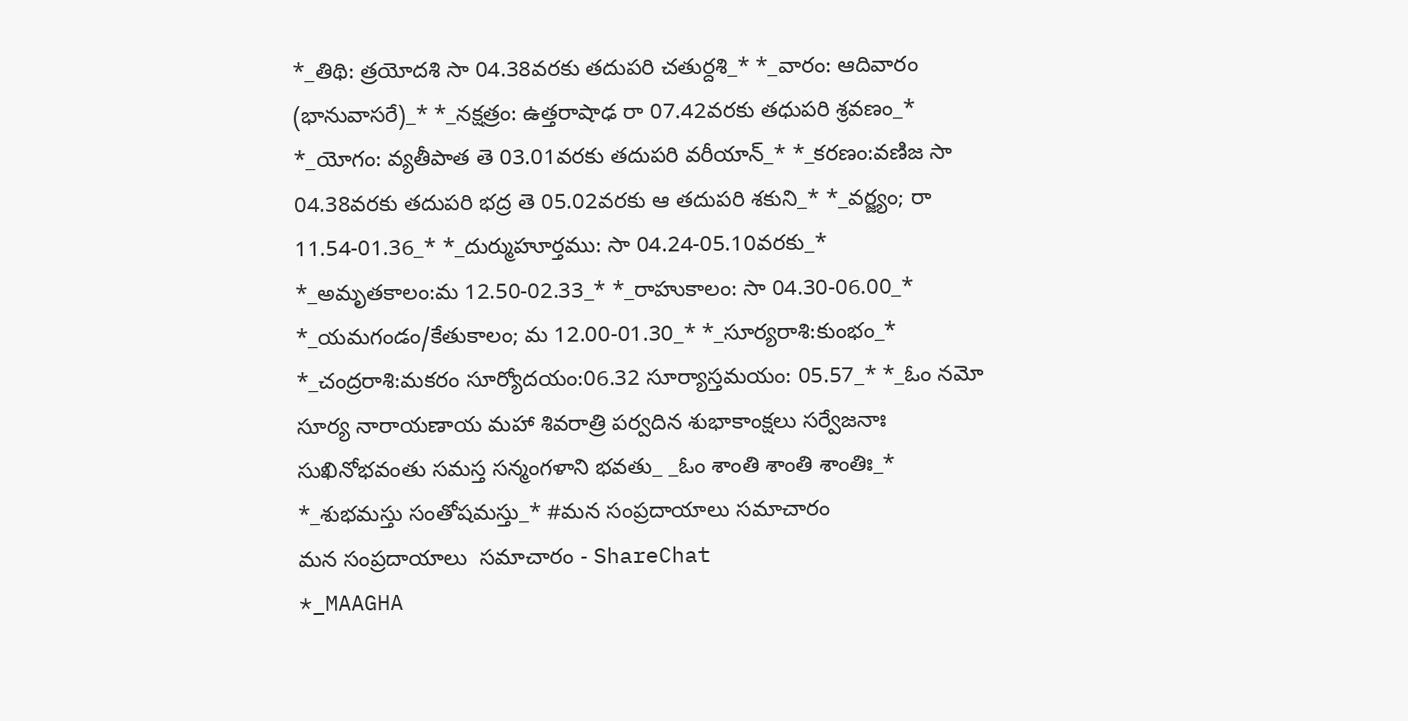*_తిథి: త్రయోదశి సా 04.38వరకు తదుపరి చతుర్దశి_* *_వారం: ఆదివారం (భానువాసరే)_* *_నక్షత్రం: ఉత్తరాషాఢ రా 07.42వరకు తధుపరి శ్రవణం_* *_యోగం: వ్యతీపాత తె 03.01వరకు తదుపరి వరీయాన్_* *_కరణం:వణిజ సా 04.38వరకు తదుపరి భద్ర తె 05.02వరకు ఆ తదుపరి శకుని_* *_వర్జ్యం; రా 11.54-01.36_* *_దుర్ముహూర్తము: సా 04.24-05.10వరకు_* *_అమృతకాలం:మ 12.50-02.33_* *_రాహుకాలం: సా 04.30-06.00_* *_యమగండం/కేతుకాలం; మ 12.00-01.30_* *_సూర్యరాశి:కుంభం_* *_చంద్రరాశి:మకరం సూర్యోదయం:06.32 సూర్యాస్తమయం: 05.57_* *_ఓం నమో సూర్య నారాయణాయ మహా శివరాత్రి పర్వదిన శుభాకాంక్షలు సర్వేజనాః సుఖినోభవంతు సమస్త సన్మంగళాని భవతు_ _ఓం శాంతి శాంతి శాంతిః_* *_శుభమస్తు సంతోషమస్తు_* #మన సంప్రదాయాలు సమాచారం
మన సంప్రదాయాలు  సమాచారం - ShareChat
*_MAAGHA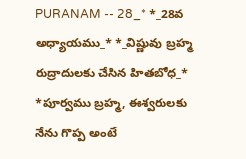PURANAM -- 28_* *_28వ అధ్యాయము_* *_విష్ణువు బ్రహ్మ రుద్రాదులకు చేసిన హితబోధ_* *పూర్వము బ్రహ్మ, ఈశ్వరులకు నేను గొప్ప అంటే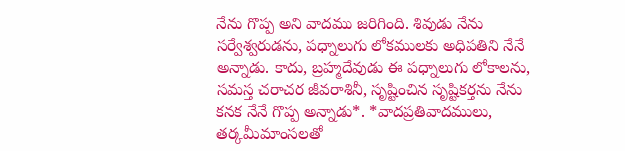నేను గొప్ప అని వాదము జరిగింది. శివుడు నేను సర్వేశ్వరుడను, పధ్నాలుగు లోకములకు అధిపతిని నేనే అన్నాడు. కాదు, బ్రహ్మదేవుడు ఈ పధ్నాలుగు లోకాలను, సమస్త చరాచర జీవరాశినీ, సృష్టించిన సృష్టికర్తను నేను కనక నేనే గొప్ప అన్నాడు*. *వాదప్రతివాదములు, తర్కమీమాంసలతో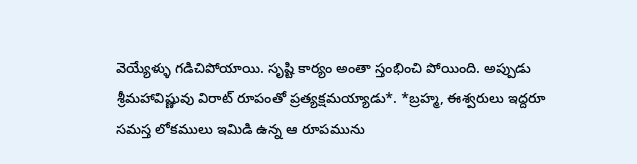వెయ్యేళ్ళు గడిచిపోయాయి. సృష్టి కార్యం అంతా స్తంభించి పోయింది. అప్పుడు శ్రీమహావిష్ణువు విరాట్ రూపంతో ప్రత్యక్షమయ్యాడు*. *బ్రహ్మ, ఈశ్వరులు ఇద్దరూ సమస్త లోకములు ఇమిడి ఉన్న ఆ రూపమును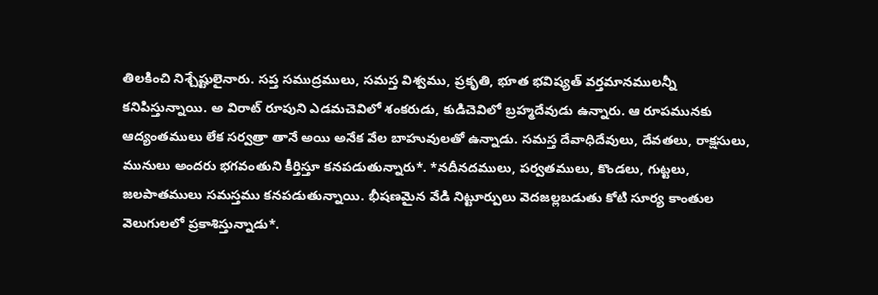తిలకించి నిశ్చేష్టులైనారు. సప్త సముద్రములు, సమస్త విశ్వము, ప్రకృతి, భూత భవిష్యత్ వర్తమానములన్నీ కనిపిస్తున్నాయి. అ విరాట్ రూపుని ఎడమచెవిలో శంకరుడు, కుడిచెవిలో బ్రహ్మదేవుడు ఉన్నారు. ఆ రూపమునకు ఆద్యంతములు లేక సర్వత్రా తానే అయి అనేక వేల బాహువులతో ఉన్నాడు. సమస్త దేవాధిదేవులు, దేవతలు, రాక్షసులు, మునులు అందరు భగవంతుని కీర్తిస్తూ కనపడుతున్నారు*. *నదీనదములు, పర్వతములు, కొండలు, గుట్టలు, జలపాతములు సమస్తము కనపడుతున్నాయి. భీషణమైన వేడి నిట్టూర్పులు వెదజల్లబడుతు కోటి సూర్య కాంతుల వెలుగులలో ప్రకాశిస్తున్నాడు*.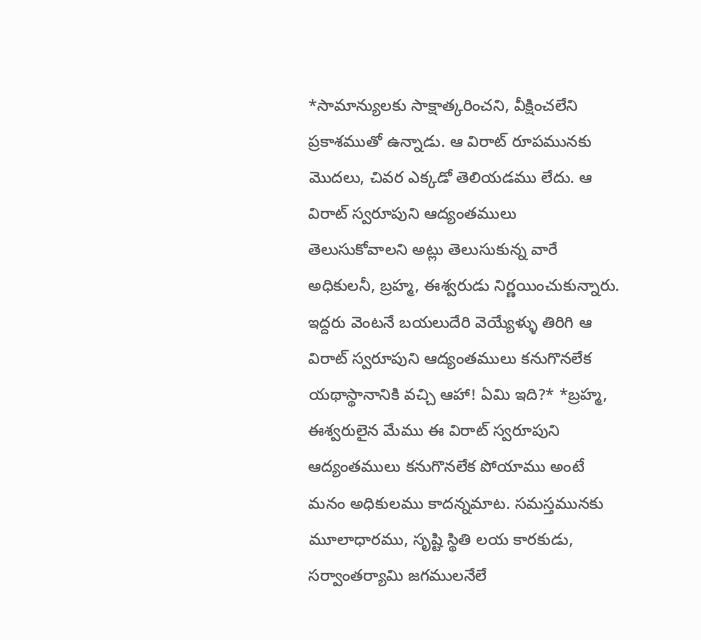*సామాన్యులకు సాక్షాత్కరించని, వీక్షించలేని ప్రకాశముతో ఉన్నాడు. ఆ విరాట్ రూపమునకు మొదలు, చివర ఎక్కడో తెలియడము లేదు. ఆ విరాట్ స్వరూపుని ఆద్యంతములు తెలుసుకోవాలని అట్లు తెలుసుకున్న వారే అధికులనీ, బ్రహ్మ, ఈశ్వరుడు నిర్ణయించుకున్నారు. ఇద్దరు వెంటనే బయలుదేరి వెయ్యేళ్ళు తిరిగి ఆ విరాట్ స్వరూపుని ఆద్యంతములు కనుగొనలేక యథాస్థానానికి వచ్చి ఆహా! ఏమి ఇది?* *బ్రహ్మ, ఈశ్వరులైన మేము ఈ విరాట్ స్వరూపుని ఆద్యంతములు కనుగొనలేక పోయాము అంటే మనం అధికులము కాదన్నమాట. సమస్తమునకు మూలాధారము, సృష్టి స్థితి లయ కారకుడు, సర్వాంతర్యామి జగములనేలే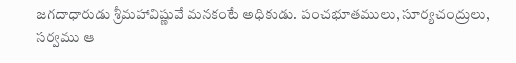జగదాధారుడు శ్రీమహావిష్ణువే మనకంటే అధికుడు. పంచభూతములు, సూర్యచంద్రులు, సర్వము ఆ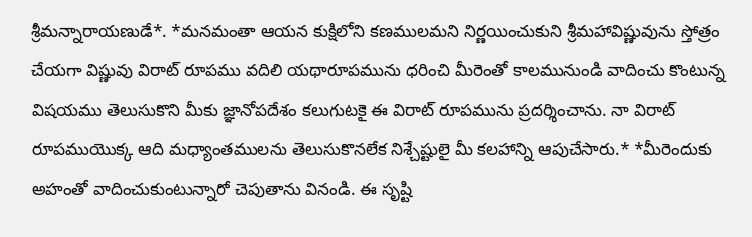శ్రీమన్నారాయణుడే*. *మనమంతా ఆయన కుక్షిలోని కణములమని నిర్ణయించుకుని శ్రీమహావిష్ణువును స్తోత్రం చేయగా విష్ణువు విరాట్ రూపము వదిలి యథారూపమును ధరించి మీరెంతో కాలమునుండి వాదించు కొంటున్న విషయము తెలుసుకొని మీకు జ్ఞానోపదేశం కలుగుటకై ఈ విరాట్ రూపమును ప్రదర్శించాను. నా విరాట్ రూపముయొక్క ఆది మధ్యాంతములను తెలుసుకొనలేక నిశ్చేష్టులై మీ కలహాన్ని ఆపుచేసారు.* *మీరెందుకు అహంతో వాదించుకుంటున్నారో చెపుతాను వినండి. ఈ సృష్టి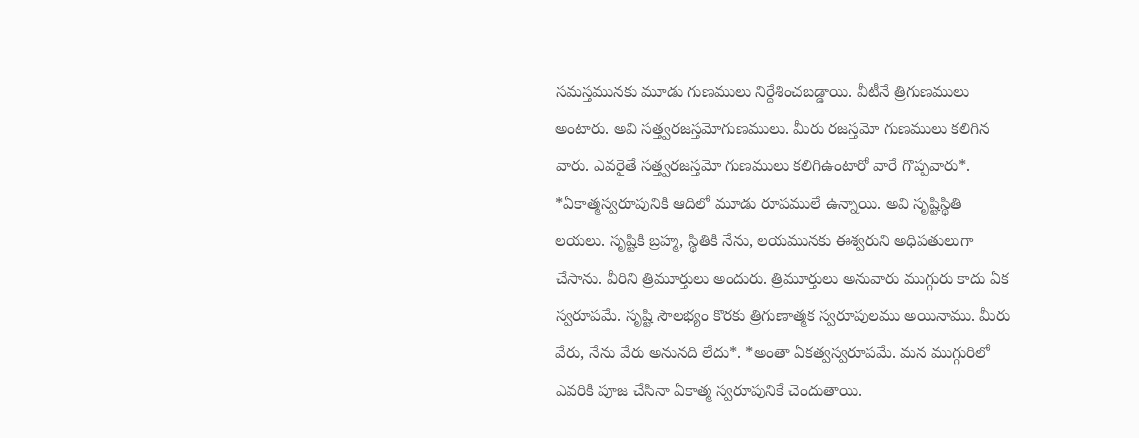సమస్తమునకు మూడు గుణములు నిర్దేశించబడ్డాయి. వీటీనే త్రిగుణములు అంటారు. అవి సత్త్వరజస్తమోగుణములు. మీరు రజస్తమో గుణములు కలిగిన వారు. ఎవరైతే సత్త్వరజస్తమో గుణములు కలిగిఉంటారో వారే గొప్పవారు*. *ఏకాత్మస్వరూపునికి ఆదిలో మూడు రూపములే ఉన్నాయి. అవి సృష్టిస్థితి లయలు. సృష్టికి బ్రహ్మ, స్థితికి నేను, లయమునకు ఈశ్వరుని అధిపతులుగా చేసాను. వీరిని త్రిమూర్తులు అందురు. త్రిమూర్తులు అనువారు ముగ్గురు కాదు ఏక స్వరూపమే. సృష్టి సౌలభ్యం కొరకు త్రిగుణాత్మక స్వరూపులము అయినాము. మీరు వేరు, నేను వేరు అనునది లేదు*. *అంతా ఏకత్వస్వరూపమే. మన ముగ్గురిలో ఎవరికి పూజ చేసినా ఏకాత్మ స్వరూపునికే చెందుతాయి.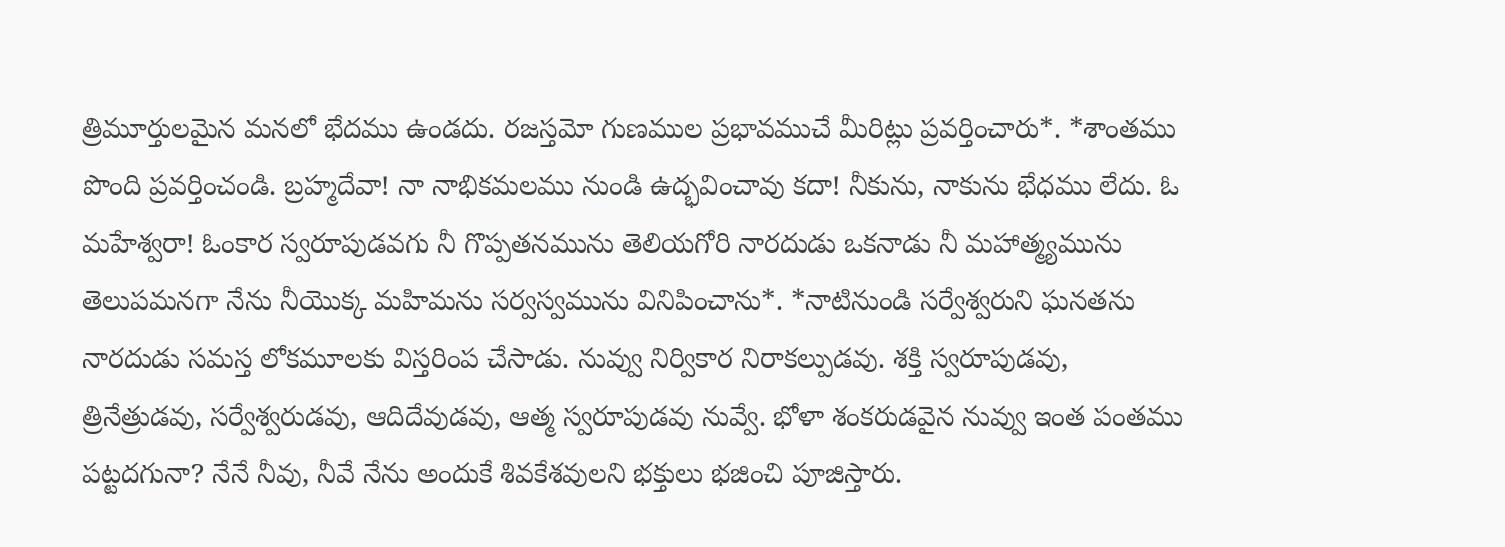త్రిమూర్తులమైన మనలో భేదము ఉండదు. రజస్తమో గుణముల ప్రభావముచే మీరిట్లు ప్రవర్తించారు*. *శాంతము పొంది ప్రవర్తించండి. బ్రహ్మదేవా! నా నాభికమలము నుండి ఉద్భవించావు కదా! నీకును, నాకును భేధము లేదు. ఓ మహేశ్వరా! ఓంకార స్వరూపుడవగు నీ గొప్పతనమును తెలియగోరి నారదుడు ఒకనాడు నీ మహాత్మ్యమును తెలుపమనగా నేను నీయొక్క మహిమను సర్వస్వమును వినిపించాను*. *నాటినుండి సర్వేశ్వరుని ఘనతను నారదుడు సమస్త లోకమూలకు విస్తరింప చేసాడు. నువ్వు నిర్వికార నిరాకల్పుడవు. శక్తి స్వరూపుడవు, త్రినేత్రుడవు, సర్వేశ్వరుడవు, ఆదిదేవుడవు, ఆత్మ స్వరూపుడవు నువ్వే. భోళా శంకరుడవైన నువ్వు ఇంత పంతము పట్టదగునా? నేనే నీవు, నీవే నేను అందుకే శివకేశవులని భక్తులు భజించి పూజిస్తారు.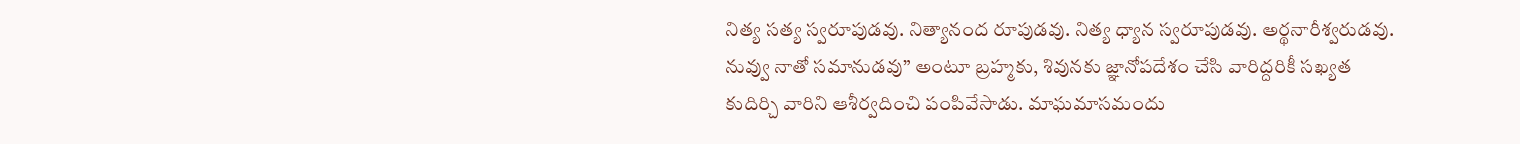నిత్య సత్య స్వరూపుడవు. నిత్యానంద రూపుడవు. నిత్య ధ్యాన స్వరూపుడవు. అర్థనారీశ్వరుడవు. నువ్వు నాతో సమానుడవు” అంటూ బ్రహ్మకు, శివునకు జ్ఞానోపదేశం చేసి వారిద్దరికీ సఖ్యత కుదిర్చి వారిని ఆశీర్వదించి పంపివేసాడు. మాఘమాసమందు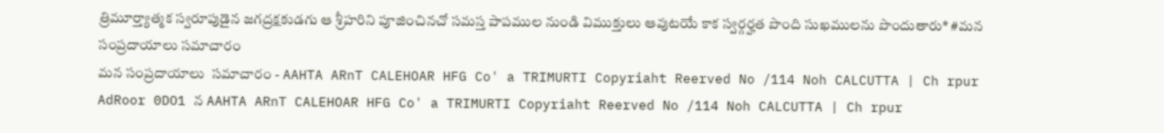త్రిమూర్త్యాత్మక స్వరూపుడైన జగద్రక్షకుడగు ఆ శ్రీహరిని పూజించినచో సమస్త పాపముల నుండి విముక్తులు ఆవుటయే కాక స్వర్గర్హత పొంది సుఖములను పొందుతారు* #మన సంప్రదాయాలు సమాచారం
మన సంప్రదాయాలు  సమాచారం - AAHTA ARnT CALEHOAR HFG Co' a TRIMURTI Copyriaht Reerved No /114 Noh CALCUTTA | Ch rpur AdRoor 0DO1 న AAHTA ARnT CALEHOAR HFG Co' a TRIMURTI Copyriaht Reerved No /114 Noh CALCUTTA | Ch rpur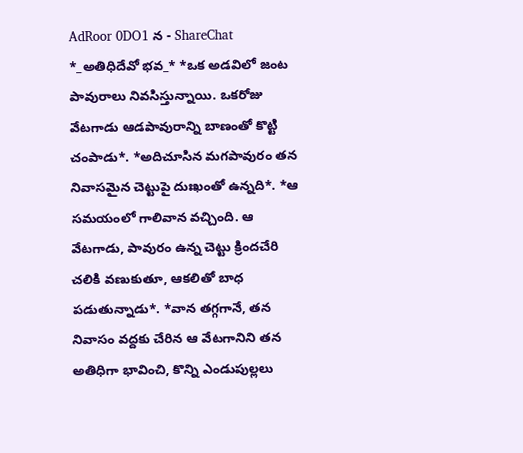AdRoor 0DO1 న - ShareChat
*_అతిధిదేవో భవ_* *ఒక అడవిలో జంట పావురాలు నివసిస్తున్నాయి. ఒకరోజు వేటగాడు ఆడపావురాన్ని బాణంతో కొట్టి చంపాడు*. *అదిచూసిన మగపావురం తన నివాసమైన చెట్టుపై దుఃఖంతో ఉన్నది*. *ఆ సమయంలో గాలివాన వచ్చింది. ఆ వేటగాడు, పావురం ఉన్న చెట్టు క్రిందచేరి చలికి వణుకుతూ, ఆకలితో బాధ పడుతున్నాడు*. *వాన తగ్గగానే, తన నివాసం వద్దకు చేరిన ఆ వేటగానిని తన అతిధిగా భావించి, కొన్ని ఎండుపుల్లలు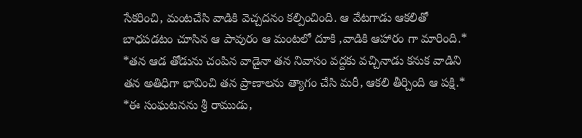సేకరించి, మంటచేసి వాడికి వెచ్చదనం కల్పించింది. ఆ వేటగాడు ఆకలితో బాధపడటం చూసిన ఆ పావురం ఆ మంటలో దూకి ,వాడికి ఆహారం గా మారింది.* *తన ఆడ తోడును చంపిన వాడైనా తన నివాసం వద్దకు వచ్చినాడు కనుక వాడిని తన అతిధిగా భావించి తన ప్రాణాలను త్యాగం చేసి మరీ, ఆకలి తీర్చింది ఆ పక్షి.* *ఈ సంఘటనను శ్రీ రాముడు,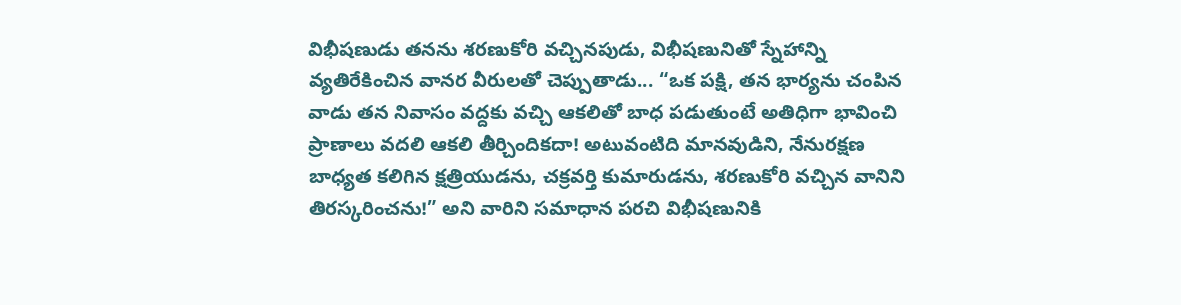విభీషణుడు తనను శరణుకోరి వచ్చినపుడు, విభీషణునితో స్నేహాన్ని వ్యతిరేకించిన వానర వీరులతో చెప్పుతాడు... “ఒక పక్షి, తన భార్యను చంపిన వాడు తన నివాసం వద్దకు వచ్చి ఆకలితో బాధ పడుతుంటే అతిధిగా భావించి ప్రాణాలు వదలి ఆకలి తీర్చిందికదా! అటువంటిది మానవుడిని, నేనురక్షణ బాధ్యత కలిగిన క్షత్రియుడను, చక్రవర్తి కుమారుడను, శరణుకోరి వచ్చిన వానిని తిరస్కరించను!” అని వారిని సమాధాన పరచి విభీషణునికి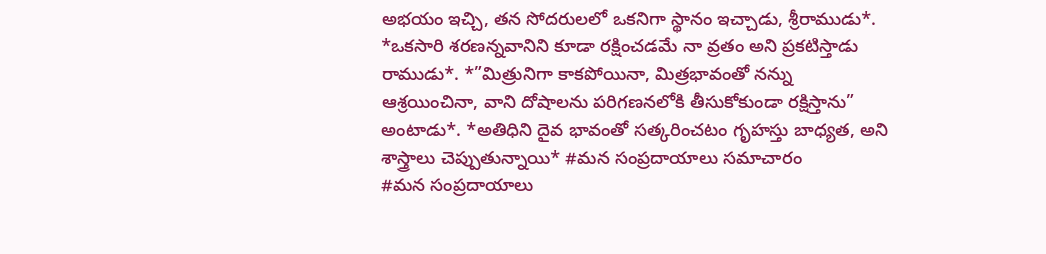అభయం ఇచ్చి, తన సోదరులలో ఒకనిగా స్థానం ఇచ్చాడు, శ్రీరాముడు*. *ఒకసారి శరణన్నవానిని కూడా రక్షించడమే నా వ్రతం అని ప్రకటిస్తాడు రాముడు*. *”మిత్రునిగా కాకపోయినా, మిత్రభావంతో నన్ను ఆశ్రయించినా, వాని దోషాలను పరిగణనలోకి తీసుకోకుండా రక్షిస్తాను” అంటాడు*. *అతిధిని దైవ భావంతో సత్కరించటం గృహస్తు బాధ్యత, అని శాస్త్రాలు చెప్పుతున్నాయి* #మన సంప్రదాయాలు సమాచారం
#మన సంప్రదాయాలు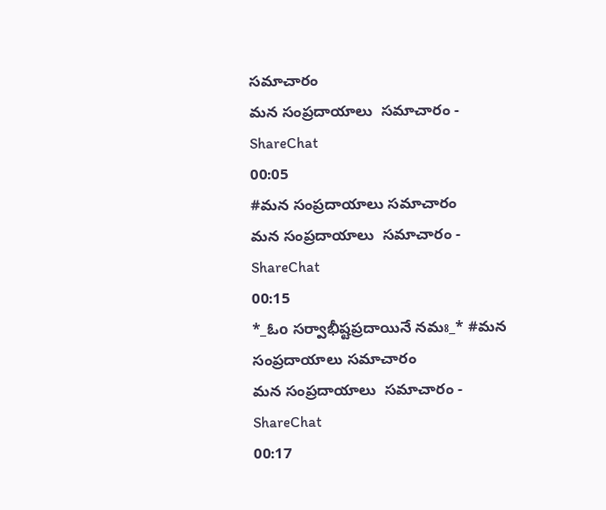సమాచారం
మన సంప్రదాయాలు  సమాచారం - ShareChat
00:05
#మన సంప్రదాయాలు సమాచారం
మన సంప్రదాయాలు  సమాచారం - ShareChat
00:15
*_ఓo సర్వాభీష్టప్రదాయినే నమః_* #మన సంప్రదాయాలు సమాచారం
మన సంప్రదాయాలు  సమాచారం - ShareChat
00:17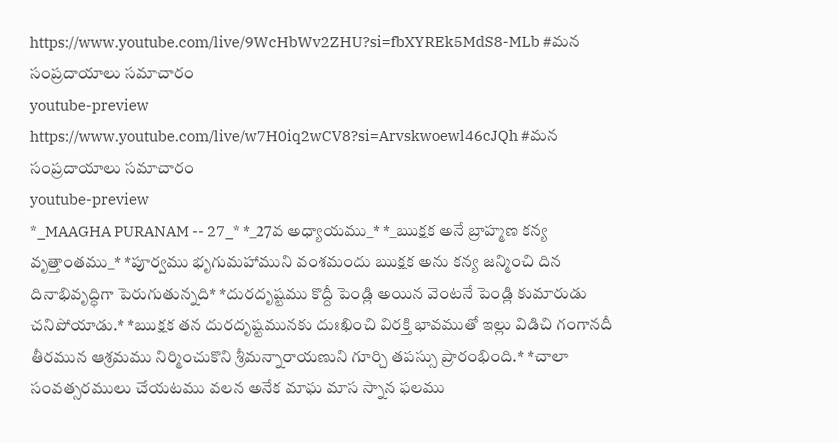https://www.youtube.com/live/9WcHbWv2ZHU?si=fbXYREk5MdS8-MLb #మన సంప్రదాయాలు సమాచారం
youtube-preview
https://www.youtube.com/live/w7H0iq2wCV8?si=Arvskwoewl46cJQh #మన సంప్రదాయాలు సమాచారం
youtube-preview
*_MAAGHA PURANAM -- 27_* *_27వ అధ్యాయము_* *_ఋక్షక అనే బ్రాహ్మణ కన్య వృత్తాంతము_* *పూర్వము భృగుమహాముని వంశమందు ఋక్షక అను కన్య జన్మించి దిన దినాభివృద్ధిగా పెరుగుతున్నది* *దురదృష్టము కొద్దీ పెండ్లి అయిన వెంటనే పెండ్లి కుమారుడు చనిపోయాడు.* *ఋక్షక తన దురదృష్టమునకు దుఃఖించి విరక్తి భావముతో ఇల్లు విడిచి గంగానదీ తీరమున ఆశ్రమము నిర్మించుకొని శ్రీమన్నారాయణుని గూర్చి తపస్సు ప్రారంభింది.* *చాలా సంవత్సరములు చేయటము వలన అనేక మాఘ మాస స్నాన ఫలము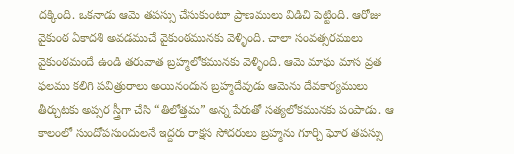దక్కింది. ఒకనాడు ఆమె తపస్సు చేసుకుంటూ ప్రాణములు విడిచి పెట్టింది. ఆరోజు వైకుంఠ ఏకాదశి అవడముచే వైకుంఠమునకు వెళ్ళింది. చాలా సంవత్సరములు వైకుంఠమందే ఉండి తరువాత బ్రహ్మలోకమునకు వెళ్ళింది. ఆమె మాఘ మాస వ్రత ఫలము కలిగి పవిత్రురాలు అయినందున బ్రహ్మదేవుడు ఆమెను దేవకార్యములు తీర్చుటకు అప్సర స్త్రీగా చేసి “తిలోత్తమ” అన్న పేరుతో సత్యలోకమునకు పంపాడు. ఆ కాలంలో సుందోపసుందులనే ఇద్దరు రాక్షస సోదరులు బ్రహ్మను గూర్చి ఘోర తపస్సు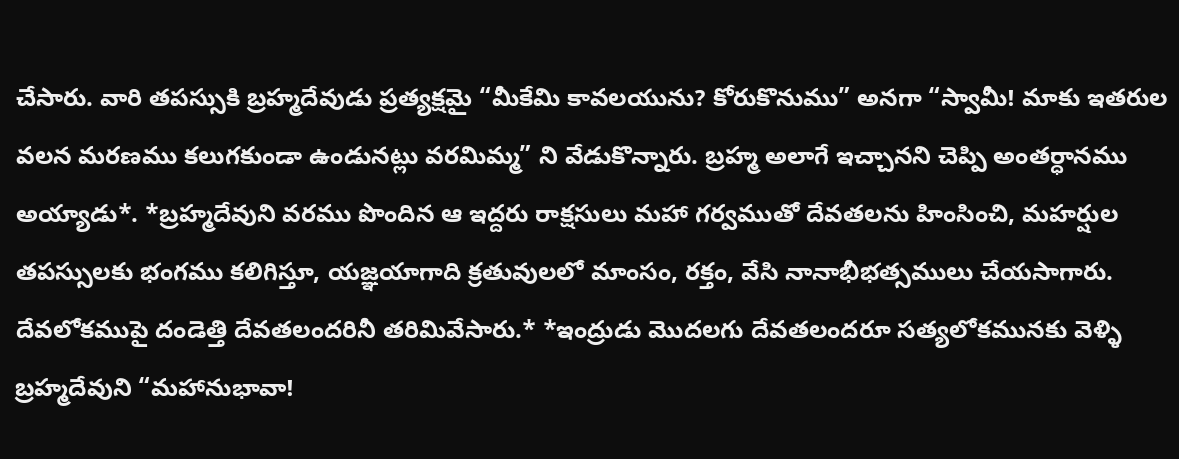చేసారు. వారి తపస్సుకి బ్రహ్మదేవుడు ప్రత్యక్షమై “మీకేమి కావలయును? కోరుకొనుము” అనగా “స్వామీ! మాకు ఇతరుల వలన మరణము కలుగకుండా ఉండునట్లు వరమిమ్మ” ని వేడుకొన్నారు. బ్రహ్మ అలాగే ఇచ్చానని చెప్పి అంతర్ధానము అయ్యాడు*. *బ్రహ్మదేవుని వరము పొందిన ఆ ఇద్దరు రాక్షసులు మహా గర్వముతో దేవతలను హింసించి, మహర్షుల తపస్సులకు భంగము కలిగిస్తూ, యజ్ఞయాగాది క్రతువులలో మాంసం, రక్తం, వేసి నానాభీభత్సములు చేయసాగారు. దేవలోకముపై దండెత్తి దేవతలందరినీ తరిమివేసారు.* *ఇంద్రుడు మొదలగు దేవతలందరూ సత్యలోకమునకు వెళ్ళి బ్రహ్మదేవుని “మహానుభావా!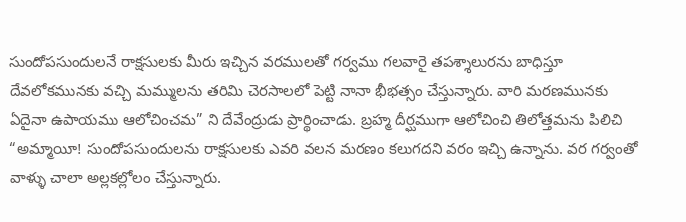సుందోపసుందులనే రాక్షసులకు మీరు ఇచ్చిన వరములతో గర్వము గలవారై తపశ్శాలురను బాధిస్తూ దేవలోకమునకు వచ్చి మమ్ములను తరిమి చెరసాలలో పెట్టి నానా భీభత్సం చేస్తున్నారు. వారి మరణమునకు ఏదైనా ఉపాయము ఆలోచించమ” ని దేవేంద్రుడు ప్రార్థించాడు. బ్రహ్మ దీర్ఘముగా ఆలోచించి తిలోత్తమను పిలిచి “అమ్మాయీ! సుందోపసుందులను రాక్షసులకు ఎవరి వలన మరణం కలుగదని వరం ఇచ్చి ఉన్నాను. వర గర్వంతో వాళ్ళు చాలా అల్లకల్లోలం చేస్తున్నారు.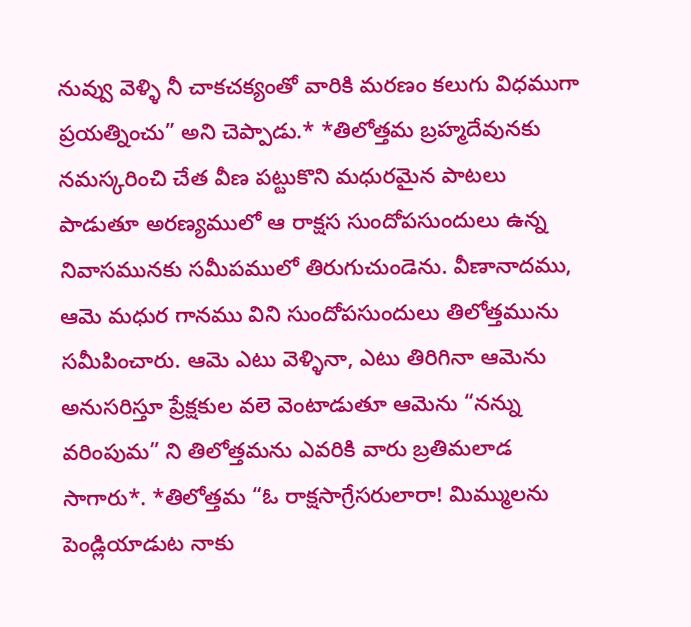నువ్వు వెళ్ళి నీ చాకచక్యంతో వారికి మరణం కలుగు విధముగా ప్రయత్నించు” అని చెప్పాడు.* *తిలోత్తమ బ్రహ్మదేవునకు నమస్కరించి చేత వీణ పట్టుకొని మధురమైన పాటలు పాడుతూ అరణ్యములో ఆ రాక్షస సుందోపసుందులు ఉన్న నివాసమునకు సమీపములో తిరుగుచుండెను. వీణానాదము, ఆమె మధుర గానము విని సుందోపసుందులు తిలోత్తమును సమీపించారు. ఆమె ఎటు వెళ్ళినా, ఎటు తిరిగినా ఆమెను అనుసరిస్తూ ప్రేక్షకుల వలె వెంటాడుతూ ఆమెను “నన్ను వరింపుమ” ని తిలోత్తమను ఎవరికి వారు బ్రతిమలాడ సాగారు*. *తిలోత్తమ “ఓ రాక్షసాగ్రేసరులారా! మిమ్ములను పెండ్లియాడుట నాకు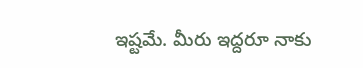ఇష్టమే. మీరు ఇద్దరూ నాకు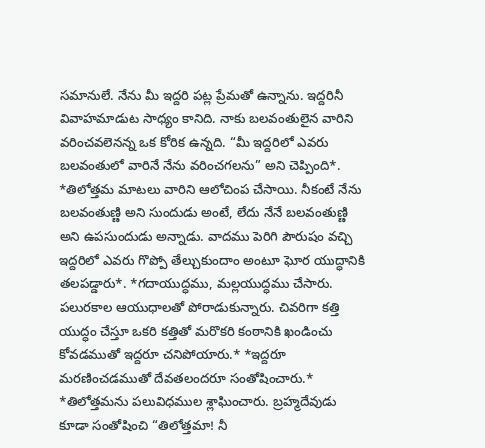సమానులే. నేను మీ ఇద్దరి పట్ల ప్రేమతో ఉన్నాను. ఇద్దరినీ వివాహమాడుట సాధ్యం కానిది. నాకు బలవంతులైన వారిని వరించవలెనన్న ఒక కోరిక ఉన్నది. “మీ ఇద్దరిలో ఎవరు బలవంతులో వారినే నేను వరించగలను” అని చెప్పింది*. *తిలోత్తమ మాటలు వారిని ఆలోచింప చేసాయి. నీకంటే నేను బలవంతుణ్ణి అని సుందుడు అంటే, లేదు నేనే బలవంతుణ్ణి అని ఉపసుందుడు అన్నాడు. వాదము పెరిగి పౌరుషం వచ్చి ఇద్దరిలో ఎవరు గొప్పో తేల్చుకుందాం అంటూ ఘోర యుద్ధానికి తలపడ్డారు*. *గదాయుద్ధము, మల్లయుద్ధము చేసారు. పలురకాల ఆయుధాలతో పోరాడుకున్నారు. చివరిగా కత్తి యుద్ధం చేస్తూ ఒకరి కత్తితో మరొకరి కంఠానికి ఖండించు కోవడముతో ఇద్దరూ చనిపోయారు.* *ఇద్దరూ మరణించడముతో దేవతలందరూ సంతోషించారు.* *తిలోత్తమను పలువిధముల శ్లాఘించారు. బ్రహ్మదేవుడు కూడా సంతోషించి “తిలోత్తమా! నీ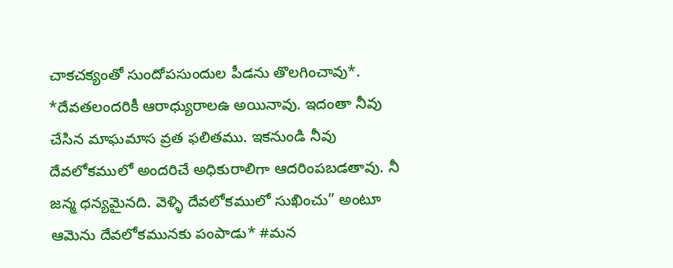చాకచక్యంతో సుందోపసుందుల పీడను తొలగించావు*. *దేవతలందరికీ ఆరాధ్యురాలఉ అయినావు. ఇదంతా నీవు చేసిన మాఘమాస వ్రత ఫలితము. ఇకనుండి నీవు దేవలోకములో అందరిచే అధికురాలిగా ఆదరింపబడతావు. నీ జన్మ ధన్యమైనది. వెళ్ళి దేవలోకములో సుఖించు” అంటూ ఆమెను దేవలోకమునకు పంపాడు* #మన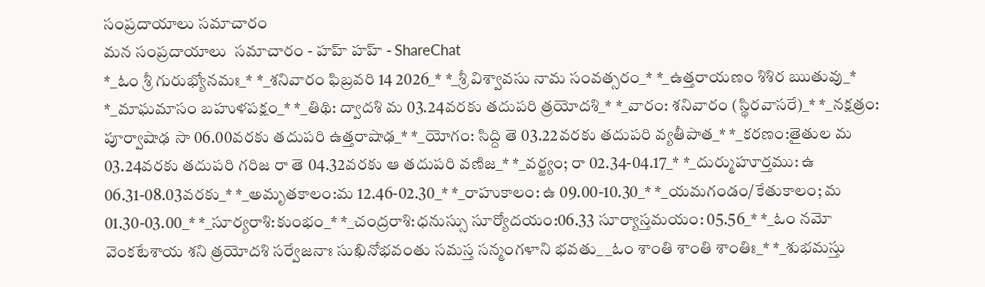సంప్రదాయాలు సమాచారం
మన సంప్రదాయాలు  సమాచారం - హహ్ హహ్ - ShareChat
*_ఓం శ్రీ గురుభ్యోనమః_* *_శనివారం ఫిబ్రవరి 14 2026_* *_శ్రీ విశ్వావసు నామ సంవత్సరం_* *_ఉత్తరాయణం శిశిర ఋతువు_* *_మాఘమాసం బహుళపక్షం_* *_తిథి: ద్వాదశి మ 03.24వరకు తదుపరి త్రయోదశి_* *_వారం: శనివారం (స్థిరవాసరే)_* *_నక్షత్రం: పూర్వాషాఢ సా 06.00వరకు తదుపరి ఉత్తరాషాఢ_* *_యోగం: సిద్ది తె 03.22వరకు తదుపరి వ్యతీపాత_* *_కరణం:తైతుల మ 03.24వరకు తదుపరి గరిజ రా తె 04.32వరకు ఆ తదుపరి వణిజ_* *_వర్జ్యం; రా 02.34-04.17_* *_దుర్ముహూర్తము: ఉ 06.31-08.03వరకు_* *_అమృతకాలం:మ 12.46-02.30_* *_రాహుకాలం: ఉ 09.00-10.30_* *_యమగండం/కేతుకాలం; మ 01.30-03.00_* *_సూర్యరాశి:కుంభం_* *_చంద్రరాశి:ధనుస్సు సూర్యోదయం:06.33 సూర్యాస్తమయం: 05.56_* *_ఓం నమో వెంకటేశాయ శని త్రయోదశి సర్వేజనాః సుఖినోభవంతు సమస్త సన్మంగళాని భవతు_ _ఓం శాంతి శాంతి శాంతిః_* *_శుభమస్తు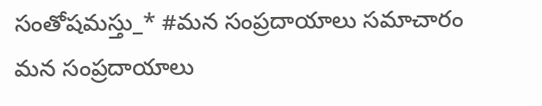సంతోషమస్తు_* #మన సంప్రదాయాలు సమాచారం
మన సంప్రదాయాలు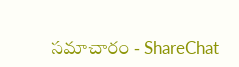సమాచారం - ShareChat